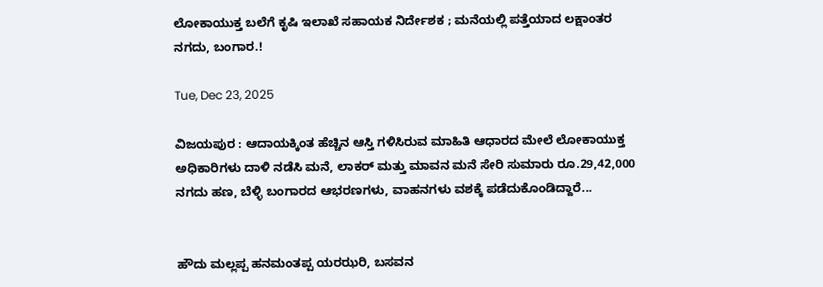ಲೋಕಾಯುಕ್ತ ಬಲೆಗೆ ಕೃಷಿ ಇಲಾಖೆ ಸಹಾಯಕ ನಿರ್ದೇಶಕ ; ಮನೆಯಲ್ಲಿ ಪತ್ತೆಯಾದ ಲಕ್ಷಾಂತರ ನಗದು, ಬಂಗಾರ.!

Tue, Dec 23, 2025

ವಿಜಯಪುರ : ಆದಾಯಕ್ಕಿಂತ ಹೆಚ್ಚಿನ ಆಸ್ತಿ ಗಳಿಸಿರುವ ಮಾಹಿತಿ ಆಧಾರದ ಮೇಲೆ ಲೋಕಾಯುಕ್ತ ಅಧಿಕಾರಿಗಳು ದಾಳಿ ನಡೆಸಿ ಮನೆ, ಲಾಕ‌ರ್ ಮತ್ತು ಮಾವನ ಮನೆ ಸೇರಿ ಸುಮಾರು ರೂ.29,42,000 ನಗದು ಹಣ, ಬೆಳ್ಳಿ ಬಂಗಾರದ ಆಭರಣಗಳು, ವಾಹನಗಳು ವಶಕ್ಕೆ ಪಡೆದುಕೊಂಡಿದ್ದಾರೆ...


ಹೌದು ಮಲ್ಲಪ್ಪ ಹನಮಂತಪ್ಪ ಯರಝರಿ, ಬಸವನ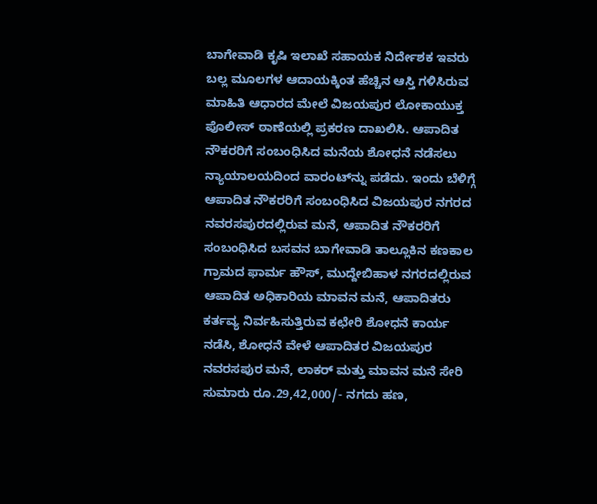ಬಾಗೇವಾಡಿ ಕೃಷಿ ಇಲಾಖೆ ಸಹಾಯಕ ನಿರ್ದೇಶಕ ಇವರು ಬಲ್ಲ ಮೂಲಗಳ ಆದಾಯಕ್ಕಿಂತ ಹೆಚ್ಚಿನ ಆಸ್ತಿ ಗಳಿಸಿರುವ ಮಾಹಿತಿ ಆಧಾರದ ಮೇಲೆ ವಿಜಯಪುರ ಲೋಕಾಯುಕ್ತ ಪೊಲೀಸ್ ಠಾಣೆಯಲ್ಲಿ ಪ್ರಕರಣ ದಾಖಲಿಸಿ. ಆಪಾದಿತ ನೌಕರರಿಗೆ ಸಂಬಂಧಿಸಿದ ಮನೆಯ ಶೋಧನೆ ನಡೆಸಲು ನ್ಯಾಯಾಲಯದಿಂದ ವಾರಂಟ್‌ನ್ನು ಪಡೆದು. ಇಂದು ಬೆಳಿಗ್ಗೆ ಆಪಾದಿತ ನೌಕರರಿಗೆ ಸಂಬಂಧಿಸಿದ ವಿಜಯಪುರ ನಗರದ ನವರಸಪುರದಲ್ಲಿರುವ ಮನೆ, ಆಪಾದಿತ ನೌಕರರಿಗೆ ಸಂಬಂಧಿಸಿದ ಬಸವನ ಬಾಗೇವಾಡಿ ತಾಲ್ಲೂಕಿನ ಕಣಕಾಲ ಗ್ರಾಮದ ಫಾರ್ಮ ಹೌಸ್, ಮುದ್ದೇಬಿಹಾಳ ನಗರದಲ್ಲಿರುವ ಆಪಾದಿತ ಅಧಿಕಾರಿಯ ಮಾವನ ಮನೆ, ಆಪಾದಿತರು ಕರ್ತವ್ಯ ನಿರ್ವಹಿಸುತ್ತಿರುವ ಕಛೇರಿ ಶೋಧನೆ ಕಾರ್ಯ ನಡೆಸಿ, ಶೋಧನೆ ವೇಳೆ ಆಪಾದಿತರ ವಿಜಯಪುರ ನವರಸಪುರ ಮನೆ, ಲಾಕ‌ರ್ ಮತ್ತು ಮಾವನ ಮನೆ ಸೇರಿ ಸುಮಾರು ರೂ.29,42,000/- ನಗದು ಹಣ,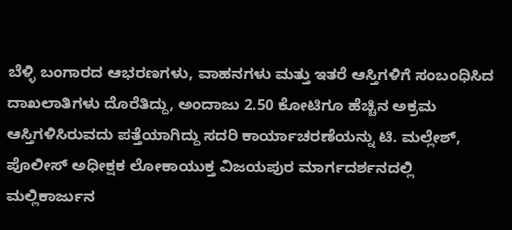ಬೆಳ್ಳಿ ಬಂಗಾರದ ಆಭರಣಗಳು, ವಾಹನಗಳು ಮತ್ತು ಇತರೆ ಆಸ್ತಿಗಳಿಗೆ ಸಂಬಂಧಿಸಿದ ದಾಖಲಾತಿಗಳು ದೊರೆತಿದ್ದು, ಅಂದಾಜು 2.50 ಕೋಟಿಗೂ ಹೆಚ್ಚಿನ ಅಕ್ರಮ ಆಸ್ತಿಗಳಿಸಿರುವದು ಪತ್ತೆಯಾಗಿದ್ದು ಸದರಿ ಕಾರ್ಯಾಚರಣೆಯನ್ನು ಟಿ. ಮಲ್ಲೇಶ್, ಪೊಲೀಸ್ ಅಧೀಕ್ಷಕ ಲೋಕಾಯುಕ್ತ ವಿಜಯಪುರ ಮಾರ್ಗದರ್ಶನದಲ್ಲಿ ಮಲ್ಲಿಕಾರ್ಜುನ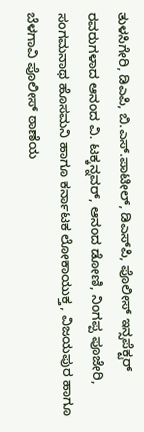ತುಳಸಿಗೇರಿ, ಡಿಎಪಿ, ಬಿ.ಎಸ್.ಪಾಟೀಲ್, ಡಿಎಸ್‌ಪಿ, ಪೊಲೀಸ್ ಇನ್ಸಪೆಕ್ಟರ್ ರವರುಗಳಾದ ಆನಂದ ವಿ. ಟಕ್ಕನ್ನವರ್, ಆನಂದ ಡೋಣಿ, ನಿಂಗಪ್ಪ ಪೂಜೇರಿ, ಸಂಗಮನಾಥ ಹೊಸಮನಿ ಹಾಗೂ ಕರ್ನಾಟಕ ಲೋಕಾಯುಕ್ತ, ವಿಜಯಪುರ ಹಾಗೂ ಬೆಳಗಾವಿ ಪೊಲೀಸ್ ಠಾಣೆಯ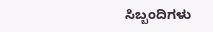ಸಿಬ್ಬಂದಿಗಳು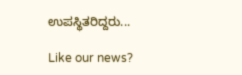ಉಪಸ್ಥಿತರಿದ್ದರು...

Like our news?